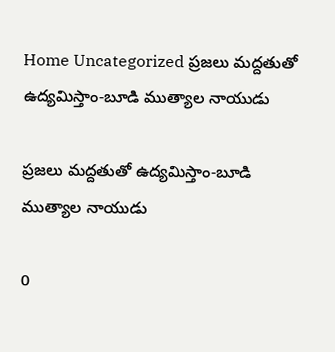Home Uncategorized ప్రజలు మద్దతుతో ఉద్యమిస్తాం-బూడి ముత్యాల నాయుడు

ప్రజలు మద్దతుతో ఉద్యమిస్తాం-బూడి ముత్యాల నాయుడు

0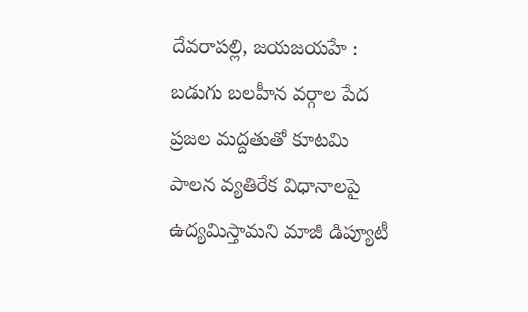దేవరాపల్లి, జయజయహే : బడుగు బలహీన వర్గాల పేద ప్రజల మద్దతుతో కూటమి పాలన వ్యతిరేక విధానాలపై ఉద్యమిస్తామని మాజీ డిప్యూటీ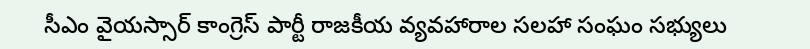సీఎం వైయస్సార్ కాంగ్రెస్ పార్టీ రాజకీయ వ్యవహారాల సలహా సంఘం సభ్యులు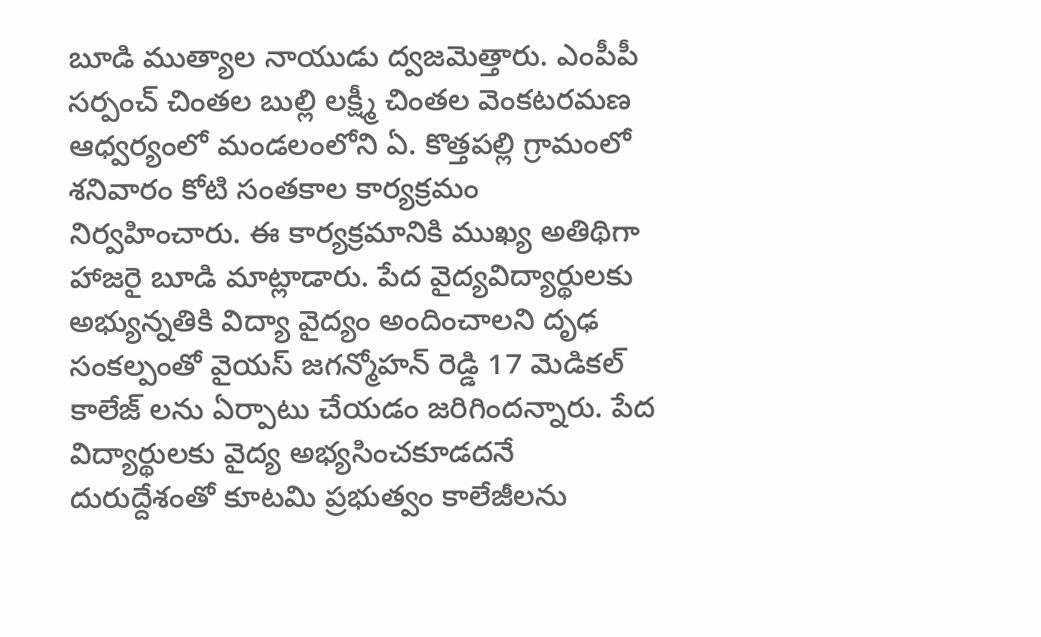బూడి ముత్యాల నాయుడు ద్వజమెత్తారు. ఎంపీపీ సర్పంచ్ చింతల బుల్లి లక్ష్మీ చింతల వెంకటరమణ ఆధ్వర్యంలో మండలంలోని ఏ. కొత్తపల్లి గ్రామంలో శనివారం కోటి సంతకాల కార్యక్రమం నిర్వహించారు. ఈ కార్యక్రమానికి ముఖ్య అతిథిగా హాజరై బూడి మాట్లాడారు. పేద వైద్యవిద్యార్థులకు అభ్యున్నతికి విద్యా వైద్యం అందించాలని దృఢ సంకల్పంతో వైయస్ జగన్మోహన్ రెడ్డి 17 మెడికల్ కాలేజ్ లను ఏర్పాటు చేయడం జరిగిందన్నారు. పేద విద్యార్థులకు వైద్య అభ్యసించకూడదనే దురుద్దేశంతో కూటమి ప్రభుత్వం కాలేజీలను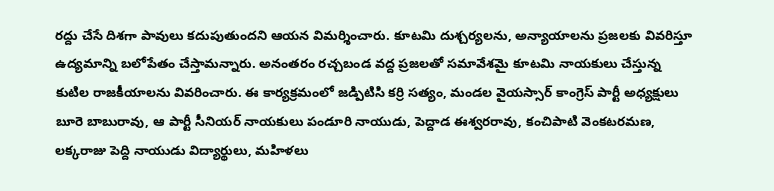రద్దు చేసే దిశగా పావులు కదుపుతుందని ఆయన విమర్శించారు. కూటమి దుశ్చర్యలను, అన్యాయాలను ప్రజలకు వివరిస్తూ ఉద్యమాన్ని బలోపేతం చేస్తామన్నారు. అనంతరం రచ్చబండ వద్ద ప్రజలతో సమావేశమై కూటమి నాయకులు చేస్తున్న కుటిల రాజకీయాలను వివరించారు. ఈ కార్యక్రమంలో జడ్పిటిసి కర్రి సత్యం, మండల వైయస్సార్ కాంగ్రెస్ పార్టీ అధ్యక్షులు బూరె బాబురావు, ఆ పార్టీ సీనియర్ నాయకులు పండూరి నాయుడు, పెద్దాడ ఈశ్వరరావు, కంచిపాటి వెంకటరమణ, లక్కరాజు పెద్ది నాయుడు విద్యార్థులు, మహిళలు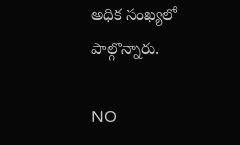అధిక సంఖ్యలో పాల్గొన్నారు.

NO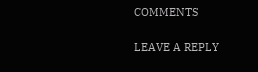COMMENTS

LEAVE A REPLY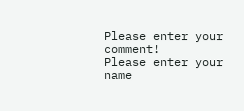Please enter your comment!
Please enter your name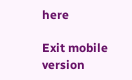here

Exit mobile version